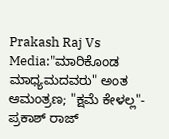Prakash Raj Vs Media:"ಮಾರಿಕೊಂಡ ಮಾಧ್ಯಮದವರು" ಅಂತ ಆಮಂತ್ರಣ; "ಕ್ಷಮೆ ಕೇಳಲ್ಲ"- ಪ್ರಕಾಶ್ ರಾಜ್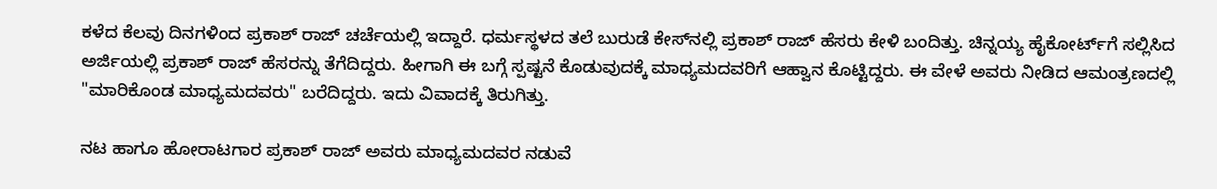ಕಳೆದ ಕೆಲವು ದಿನಗಳಿಂದ ಪ್ರಕಾಶ್ ರಾಜ್ ಚರ್ಚೆಯಲ್ಲಿ ಇದ್ದಾರೆ. ಧರ್ಮಸ್ಥಳದ ತಲೆ ಬುರುಡೆ ಕೇಸ್‌ನಲ್ಲಿ ಪ್ರಕಾಶ್ ರಾಜ್ ಹೆಸರು ಕೇಳಿ ಬಂದಿತ್ತು. ಚಿನ್ನಯ್ಯ ಹೈಕೋರ್ಟ್‌ಗೆ ಸಲ್ಲಿಸಿದ ಅರ್ಜಿಯಲ್ಲಿ ಪ್ರಕಾಶ್ ರಾಜ್ ಹೆಸರನ್ನು ತೆಗೆದಿದ್ದರು. ಹೀಗಾಗಿ ಈ ಬಗ್ಗೆ ಸ್ಪಷ್ಟನೆ ಕೊಡುವುದಕ್ಕೆ ಮಾಧ್ಯಮದವರಿಗೆ ಆಹ್ವಾನ ಕೊಟ್ಟಿದ್ದರು. ಈ ವೇಳೆ ಅವರು ನೀಡಿದ ಆಮಂತ್ರಣದಲ್ಲಿ "ಮಾರಿಕೊಂಡ ಮಾಧ್ಯಮದವರು" ಬರೆದಿದ್ದರು. ಇದು ವಿವಾದಕ್ಕೆ ತಿರುಗಿತ್ತು.

ನಟ ಹಾಗೂ ಹೋರಾಟಗಾರ ಪ್ರಕಾಶ್ ರಾಜ್ ಅವರು ಮಾಧ್ಯಮದವರ ನಡುವೆ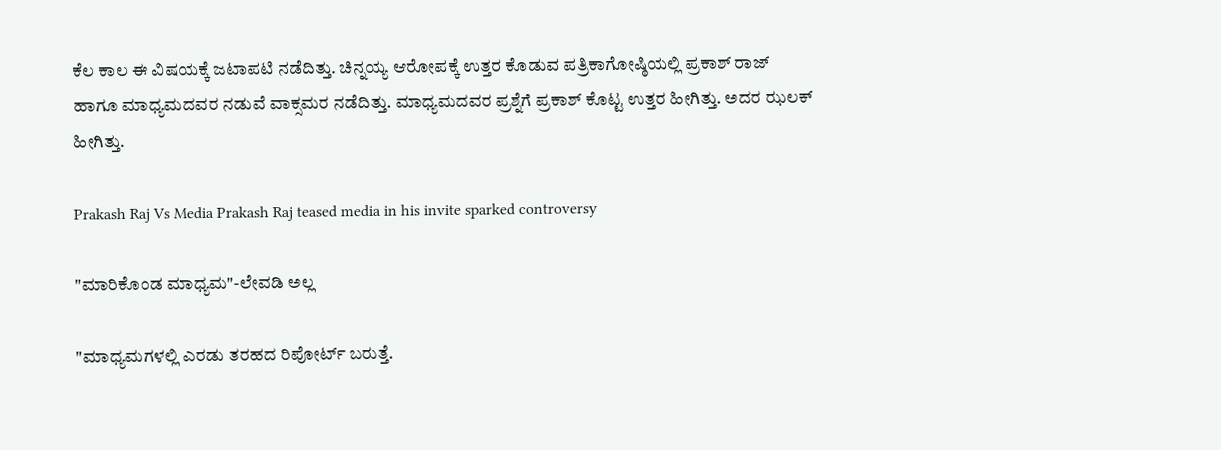ಕೆಲ ಕಾಲ ಈ ವಿಷಯಕ್ಕೆ ಜಟಾಪಟಿ ನಡೆದಿತ್ತು. ಚಿನ್ನಯ್ಯ ಆರೋಪಕ್ಕೆ ಉತ್ತರ ಕೊಡುವ ಪತ್ರಿಕಾಗೋಷ್ಠಿಯಲ್ಲಿ ಪ್ರಕಾಶ್ ರಾಜ್ ಹಾಗೂ ಮಾಧ್ಯಮದವರ ನಡುವೆ ವಾಕ್ಸಮರ ನಡೆದಿತ್ತು. ಮಾಧ್ಯಮದವರ ಪ್ರಶ್ನೆಗೆ ಪ್ರಕಾಶ್ ಕೊಟ್ಟ ಉತ್ತರ ಹೀಗಿತ್ತು. ಅದರ ಝಲಕ್ ಹೀಗಿತ್ತು.

Prakash Raj Vs Media Prakash Raj teased media in his invite sparked controversy

"ಮಾರಿಕೊಂಡ ಮಾಧ್ಯಮ"-ಲೇವಡಿ ಅಲ್ಲ

"ಮಾಧ್ಯಮಗಳಲ್ಲಿ ಎರಡು ತರಹದ ರಿಪೋರ್ಟ್ ಬರುತ್ತೆ.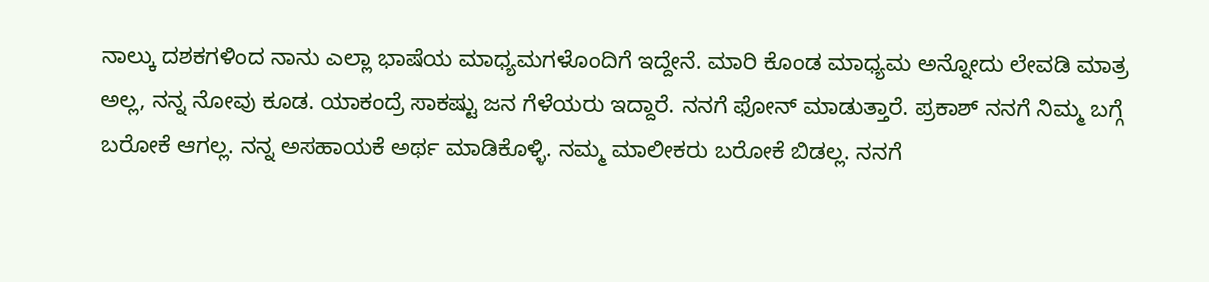ನಾಲ್ಕು ದಶಕಗಳಿಂದ ನಾನು ಎಲ್ಲಾ ಭಾಷೆಯ ಮಾಧ್ಯಮಗಳೊಂದಿಗೆ ಇದ್ದೇನೆ. ಮಾರಿ ಕೊಂಡ ಮಾಧ್ಯಮ ಅನ್ನೋದು ಲೇವಡಿ ಮಾತ್ರ ಅಲ್ಲ, ನನ್ನ ನೋವು ಕೂಡ. ಯಾಕಂದ್ರೆ ಸಾಕಷ್ಟು ಜನ ಗೆಳೆಯರು ಇದ್ದಾರೆ. ನನಗೆ ಫೋನ್ ಮಾಡುತ್ತಾರೆ. ಪ್ರಕಾಶ್ ನನಗೆ ನಿಮ್ಮ ಬಗ್ಗೆ ಬರೋಕೆ ಆಗಲ್ಲ. ನನ್ನ ಅಸಹಾಯಕೆ ಅರ್ಥ ಮಾಡಿಕೊಳ್ಳಿ. ನಮ್ಮ ಮಾಲೀಕರು ಬರೋಕೆ ಬಿಡಲ್ಲ. ನನಗೆ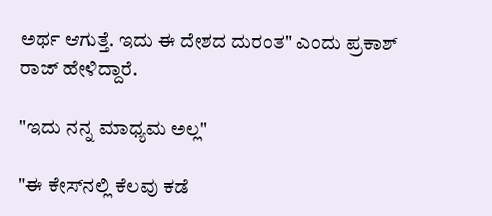ಅರ್ಥ ಆಗುತ್ತೆ. ಇದು ಈ ದೇಶದ ದುರಂತ" ಎಂದು ಪ್ರಕಾಶ್ ರಾಜ್ ಹೇಳಿದ್ದಾರೆ.

"ಇದು ನನ್ನ ಮಾಧ್ಯಮ ಅಲ್ಲ"

"ಈ ಕೇಸ್‌ನಲ್ಲಿ ಕೆಲವು ಕಡೆ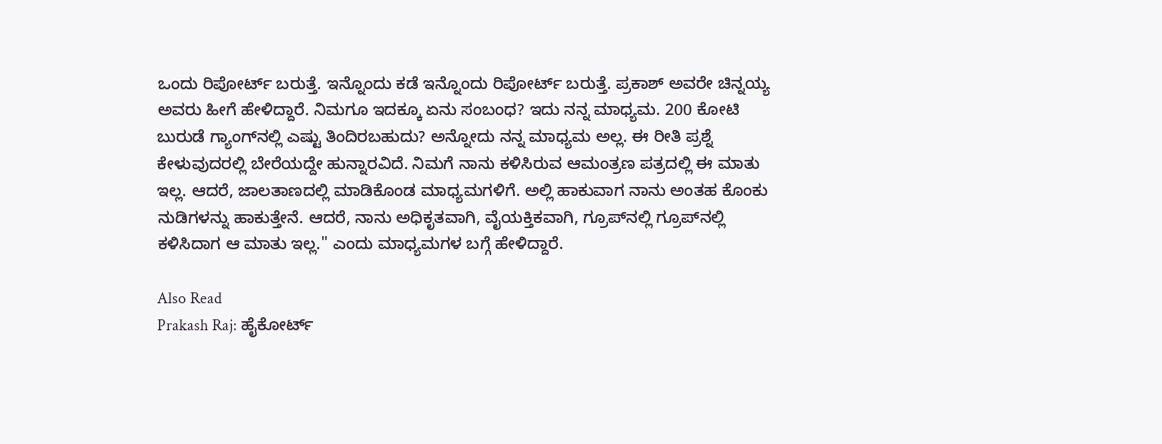ಒಂದು ರಿಪೋರ್ಟ್ ಬರುತ್ತೆ. ಇನ್ನೊಂದು ಕಡೆ ಇನ್ನೊಂದು ರಿಪೋರ್ಟ್ ಬರುತ್ತೆ. ಪ್ರಕಾಶ್ ಅವರೇ ಚಿನ್ನಯ್ಯ ಅವರು ಹೀಗೆ ಹೇಳಿದ್ದಾರೆ. ನಿಮಗೂ ಇದಕ್ಕೂ ಏನು ಸಂಬಂಧ? ಇದು ನನ್ನ ಮಾಧ್ಯಮ. 200 ಕೋಟಿ ಬುರುಡೆ ಗ್ಯಾಂಗ್‌ನಲ್ಲಿ ಎಷ್ಟು ತಿಂದಿರಬಹುದು? ಅನ್ನೋದು ನನ್ನ ಮಾಧ್ಯಮ ಅಲ್ಲ. ಈ ರೀತಿ ಪ್ರಶ್ನೆ ಕೇಳುವುದರಲ್ಲಿ ಬೇರೆಯದ್ದೇ ಹುನ್ನಾರವಿದೆ. ನಿಮಗೆ ನಾನು ಕಳಿಸಿರುವ ಆಮಂತ್ರಣ ಪತ್ರದಲ್ಲಿ ಈ ಮಾತು ಇಲ್ಲ. ಆದರೆ, ಜಾಲತಾಣದಲ್ಲಿ ಮಾಡಿಕೊಂಡ ಮಾಧ್ಯಮಗಳಿಗೆ. ಅಲ್ಲಿ ಹಾಕುವಾಗ ನಾನು ಅಂತಹ ಕೊಂಕು ನುಡಿಗಳನ್ನು ಹಾಕುತ್ತೇನೆ. ಆದರೆ, ನಾನು ಅಧಿಕೃತವಾಗಿ, ವೈಯಕ್ತಿಕವಾಗಿ, ಗ್ರೂಪ್‌ನಲ್ಲಿ ಗ್ರೂಪ್‌ನಲ್ಲಿ ಕಳಿಸಿದಾಗ ಆ ಮಾತು ಇಲ್ಲ." ಎಂದು ಮಾಧ್ಯಮಗಳ ಬಗ್ಗೆ ಹೇಳಿದ್ದಾರೆ.

Also Read
Prakash Raj: ಹೈಕೋರ್ಟ್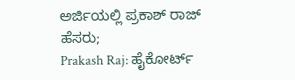ಅರ್ಜಿಯಲ್ಲಿ ಪ್ರಕಾಶ್ ರಾಜ್ ಹೆಸರು;
Prakash Raj: ಹೈಕೋರ್ಟ್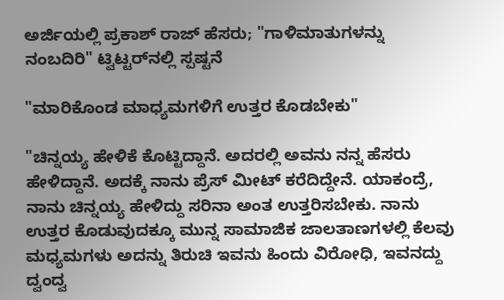ಅರ್ಜಿಯಲ್ಲಿ ಪ್ರಕಾಶ್ ರಾಜ್ ಹೆಸರು; "ಗಾಳಿಮಾತುಗಳನ್ನು ನಂಬದಿರಿ" ಟ್ವಿಟ್ಟರ್‌ನಲ್ಲಿ ಸ್ಪಷ್ಟನೆ

"ಮಾರಿಕೊಂಡ ಮಾಧ್ಯಮಗಳಿಗೆ ಉತ್ತರ ಕೊಡಬೇಕು"

"ಚಿನ್ನಯ್ಯ ಹೇಳಿಕೆ ಕೊಟ್ಟಿದ್ದಾನೆ. ಅದರಲ್ಲಿ ಅವನು ನನ್ನ ಹೆಸರು ಹೇಳಿದ್ದಾನೆ. ಅದಕ್ಕೆ ನಾನು ಪ್ರೆಸ್ ಮೀಟ್ ಕರೆದಿದ್ದೇನೆ. ಯಾಕಂದ್ರೆ, ನಾನು ಚಿನ್ನಯ್ಯ ಹೇಳಿದ್ದು ಸರಿನಾ ಅಂತ ಉತ್ತರಿಸಬೇಕು. ನಾನು ಉತ್ತರ ಕೊಡುವುದಕ್ಕೂ ಮುನ್ನ ಸಾಮಾಜಿಕ ಜಾಲತಾಣಗಳಲ್ಲಿ ಕೆಲವು ಮಧ್ಯಮಗಳು ಅದನ್ನು ತಿರುಚಿ ಇವನು ಹಿಂದು ವಿರೋಧಿ, ಇವನದ್ದು ದ್ವಂದ್ವ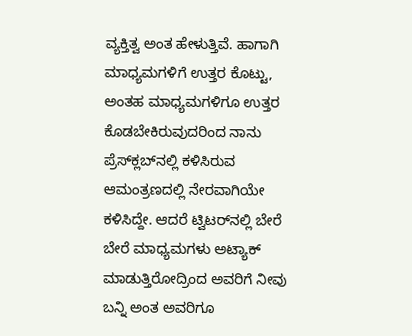ವ್ಯಕ್ತಿತ್ವ ಅಂತ ಹೇಳುತ್ತಿವೆ. ಹಾಗಾಗಿ ಮಾಧ್ಯಮಗಳಿಗೆ ಉತ್ತರ ಕೊಟ್ಟು, ಅಂತಹ ಮಾಧ್ಯಮಗಳಿಗೂ ಉತ್ತರ ಕೊಡಬೇಕಿರುವುದರಿಂದ ನಾನು ಪ್ರೆಸ್‌ಕ್ಲಬ್‌ನಲ್ಲಿ ಕಳಿಸಿರುವ ಆಮಂತ್ರಣದಲ್ಲಿ ನೇರವಾಗಿಯೇ ಕಳಿಸಿದ್ದೇ. ಆದರೆ ಟ್ವಿಟರ್‌ನಲ್ಲಿ ಬೇರೆ ಬೇರೆ ಮಾಧ್ಯಮಗಳು ಅಟ್ಯಾಕ್ ಮಾಡುತ್ತಿರೋದ್ರಿಂದ ಅವರಿಗೆ ನೀವು ಬನ್ನಿ ಅಂತ ಅವರಿಗೂ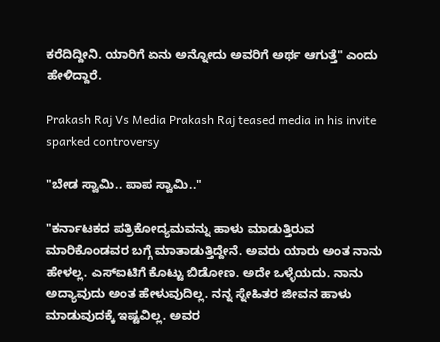ಕರೆದಿದ್ದೀನಿ. ಯಾರಿಗೆ ಏನು ಅನ್ನೋದು ಅವರಿಗೆ ಅರ್ಥ ಆಗುತ್ತೆ" ಎಂದು ಹೇಳಿದ್ದಾರೆ.

Prakash Raj Vs Media Prakash Raj teased media in his invite sparked controversy

"ಬೇಡ ಸ್ವಾಮಿ.. ಪಾಪ ಸ್ವಾಮಿ.."

"ಕರ್ನಾಟಕದ ಪತ್ರಿಕೋದ್ಯಮವನ್ನು ಹಾಳು ಮಾಡುತ್ತಿರುವ ಮಾರಿಕೊಂಡವರ ಬಗ್ಗೆ ಮಾತಾಡುತ್ತಿದ್ದೇನೆ. ಅವರು ಯಾರು ಅಂತ ನಾನು ಹೇಳಲ್ಲ. ಎಸ್‌ಐಟಿಗೆ ಕೊಟ್ಟು ಬಿಡೋಣ. ಅದೇ ಒಳ್ಳೆಯದು. ನಾನು ಅದ್ಯಾವುದು ಅಂತ ಹೇಳುವುದಿಲ್ಲ. ನನ್ನ ಸ್ನೇಹಿತರ ಜೀವನ ಹಾಳು ಮಾಡುವುದಕ್ಕೆ ಇಷ್ಟವಿಲ್ಲ. ಅವರ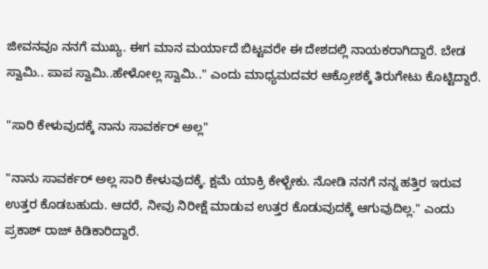ಜೀವನವೂ ನನಗೆ ಮುಖ್ಯ. ಈಗ ಮಾನ ಮರ್ಯಾದೆ ಬಿಟ್ಟವರೇ ಈ ದೇಶದಲ್ಲಿ ನಾಯಕರಾಗಿದ್ದಾರೆ. ಬೇಡ ಸ್ವಾಮಿ.. ಪಾಪ ಸ್ವಾಮಿ..ಹೇಳೋಲ್ಲ ಸ್ವಾಮಿ.." ಎಂದು ಮಾಧ್ಯಮದವರ ಆಕ್ರೋಶಕ್ಕೆ ತಿರುಗೇಟು ಕೊಟ್ಟಿದ್ದಾರೆ.

"ಸಾರಿ ಕೇಳುವುದಕ್ಕೆ ನಾನು ಸಾವರ್ಕರ್ ಅಲ್ಲ"

"ನಾನು ಸಾವರ್ಕರ್ ಅಲ್ಲ ಸಾರಿ ಕೇಳುವುದಕ್ಕೆ. ಕ್ಷಮೆ ಯಾಕ್ರಿ ಕೇಳ್ಬೇಕು. ನೋಡಿ ನನಗೆ ನನ್ನ ಹತ್ತಿರ ಇರುವ ಉತ್ತರ ಕೊಡಬಹುದು. ಆದರೆ, ನೀವು ನಿರೀಕ್ಷೆ ಮಾಡುವ ಉತ್ತರ ಕೊಡುವುದಕ್ಕೆ ಆಗುವುದಿಲ್ಲ." ಎಂದು ಪ್ರಕಾಶ್ ರಾಜ್ ಕಿಡಿಕಾರಿದ್ದಾರೆ.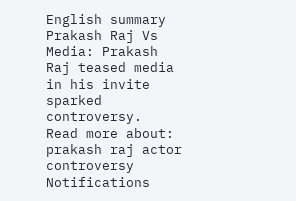English summary
Prakash Raj Vs Media: Prakash Raj teased media in his invite sparked controversy.
Read more about: prakash raj actor controversy
Notifications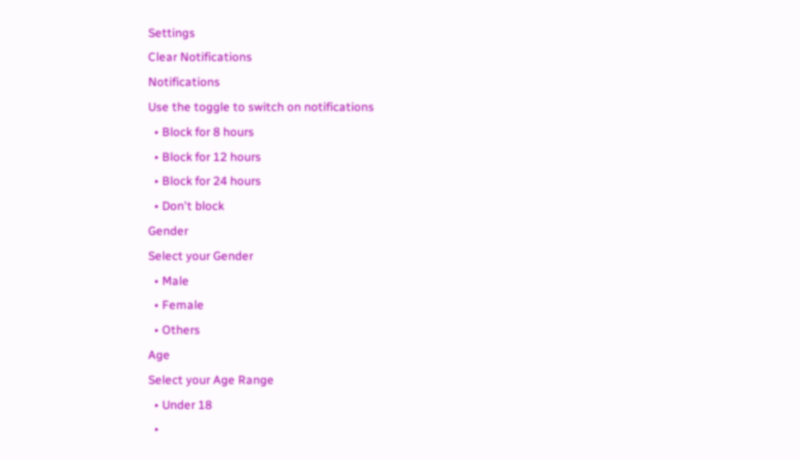Settings
Clear Notifications
Notifications
Use the toggle to switch on notifications
  • Block for 8 hours
  • Block for 12 hours
  • Block for 24 hours
  • Don't block
Gender
Select your Gender
  • Male
  • Female
  • Others
Age
Select your Age Range
  • Under 18
  •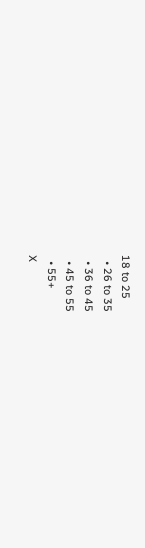18 to 25
  • 26 to 35
  • 36 to 45
  • 45 to 55
  • 55+
X